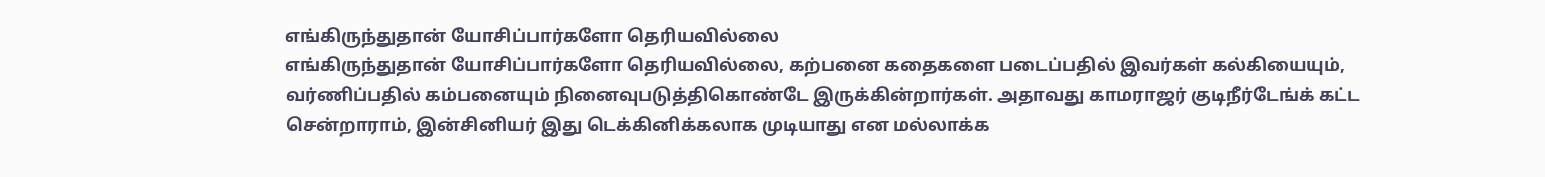எங்கிருந்துதான் யோசிப்பார்களோ தெரியவில்லை
எங்கிருந்துதான் யோசிப்பார்களோ தெரியவில்லை, கற்பனை கதைகளை படைப்பதில் இவர்கள் கல்கியையும், வர்ணிப்பதில் கம்பனையும் நினைவுபடுத்திகொண்டே இருக்கின்றார்கள். அதாவது காமராஜர் குடிநீர்டேங்க் கட்ட சென்றாராம், இன்சினியர் இது டெக்கினிக்கலாக முடியாது என மல்லாக்க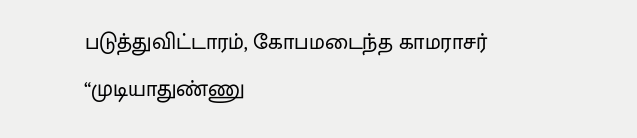படுத்துவிட்டாரம், கோபமடைந்த காமராசர் “முடியாதுண்ணு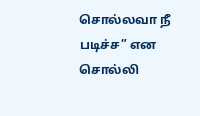சொல்லவா நீ படிச்ச” என சொல்லி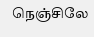நெஞ்சிலே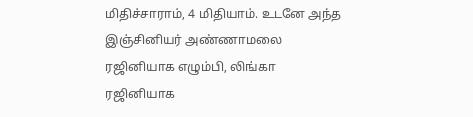மிதிச்சாராம், 4 மிதியாம். உடனே அந்த இஞ்சினியர் அண்ணாமலை ரஜினியாக எழும்பி, லிங்கா ரஜினியாக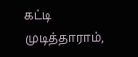கட்டி முடித்தாராம்,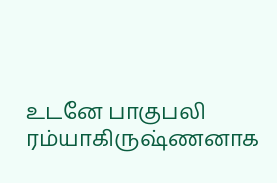உடனே பாகுபலி ரம்யாகிருஷ்ணனாக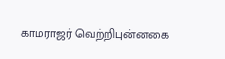காமராஜர் வெற்றிபுன்னகை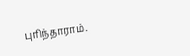புரிந்தாராம்.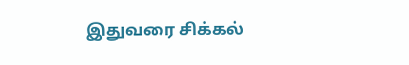இதுவரை சிக்கல்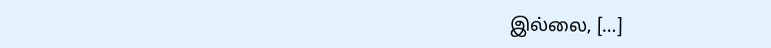இல்லை, […]